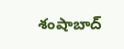శంషాబాద్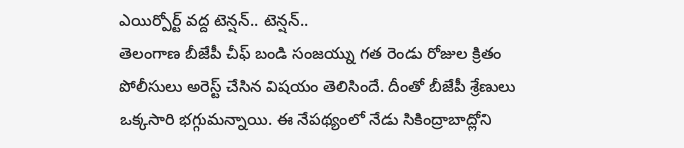ఎయిర్పోర్ట్ వద్ద టెన్షన్.. టెన్షన్..
తెలంగాణ బీజేపీ చీఫ్ బండి సంజయ్ను గత రెండు రోజుల క్రితం పోలీసులు అరెస్ట్ చేసిన విషయం తెలిసిందే. దీంతో బీజేపీ శ్రేణులు ఒక్కసారి భగ్గుమన్నాయి. ఈ నేపథ్యంలో నేడు సికింద్రాబాద్లోని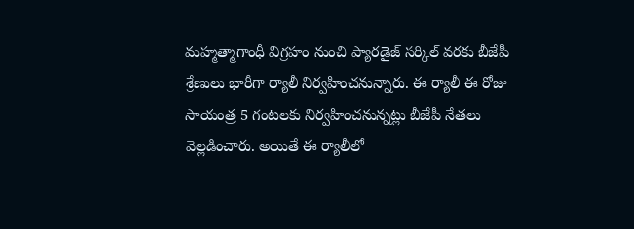మహ్మత్మాగాంధీ విగ్రహం నుంచి ప్యారడైజ్ సర్కిల్ వరకు బీజేపీ శ్రేణులు భారీగా ర్యాలీ నిర్వహించనున్నారు. ఈ ర్యాలీ ఈ రోజు సాయంత్ర 5 గంటలకు నిర్వహించనున్నట్లు బీజేపీ నేతలు వెల్లడించారు. అయితే ఈ ర్యాలీలో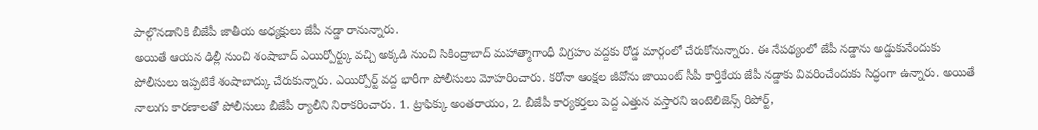పాల్గొనడానికి బీజేపీ జాతీయ అధ్యక్షులు జేపీ నడ్డా రానున్నారు.
అయితే ఆయన ఢిల్లీ నుంచి శంషాబాద్ ఎయిర్పోర్ట్కు వచ్చి అక్కడి నుంచి సికింద్రాబాద్ మహాత్మాగాంధీ విగ్రహం వద్దకు రోడ్డ మార్గంలో చేరుకోనున్నారు. ఈ నేపథ్యంలో జేపీ నడ్డాను అడ్డుకునేందుకు పోలీసులు ఇప్పటికే శంషాబాద్కు చేరుకున్నారు. ఎయిర్పోర్ట్ వద్ద భారీగా పోలీసులు మోహరించారు. కరోనా ఆంక్షల జీవోను జాయింట్ సీపీ కార్తికేయ జేపీ నడ్డాకు వివరించేందుకు సిద్ధంగా ఉన్నారు. అయితే నాలుగు కారణాలతో పోలీసులు బీజేపీ ర్యాలీని నిరాకరించారు. 1. ట్రాఫిక్కు అంతరాయం, 2. బీజేపీ కార్యకర్తలు పెద్ద ఎత్తున వస్తారని ఇంటెలిజెన్స్ రిపోర్ట్,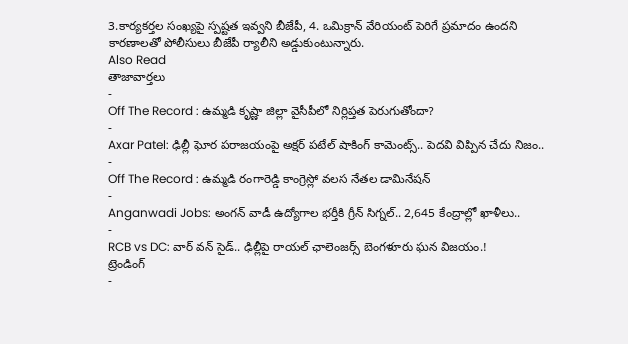3.కార్యకర్తల సంఖ్యపై స్పష్టత ఇవ్వని బీజేపీ, 4. ఒమిక్రాన్ వేరియంట్ పెరిగే ప్రమాదం ఉందని కారణాలతో పోలీసులు బీజేపీ ర్యాలీని అడ్డుకుంటున్నారు.
Also Read
తాజావార్తలు
-
Off The Record : ఉమ్మడి కృష్ణా జిల్లా వైసీపీలో నిర్లిప్తత పెరుగుతోందా?
-
Axar Patel: ఢిల్లీ ఘోర పరాజయంపై అక్షర్ పటేల్ షాకింగ్ కామెంట్స్.. పెదవి విప్పిన చేదు నిజం..
-
Off The Record : ఉమ్మడి రంగారెడ్డి కాంగ్రెస్లో వలస నేతల డామినేషన్
-
Anganwadi Jobs: అంగన్ వాడీ ఉద్యోగాల భర్తీకి గ్రీన్ సిగ్నల్.. 2,645 కేంద్రాల్లో ఖాళీలు..
-
RCB vs DC: వార్ వన్ సైడ్.. ఢిల్లీపై రాయల్ ఛాలెంజర్స్ బెంగళూరు ఘన విజయం.!
ట్రెండింగ్
-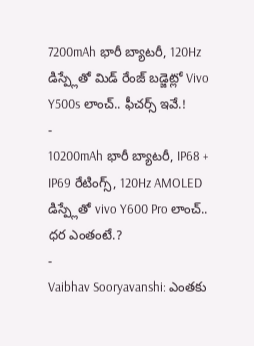7200mAh భారీ బ్యాటరీ, 120Hz డిస్ప్లేతో మిడ్ రేంజ్ బడ్జెట్లో Vivo Y500s లాంచ్.. ఫీచర్స్ ఇవే.!
-
10200mAh భారీ బ్యాటరీ, IP68 + IP69 రేటింగ్స్, 120Hz AMOLED డిస్ప్లేతో vivo Y600 Pro లాంచ్.. ధర ఎంతంటే.?
-
Vaibhav Sooryavanshi: ఎంతకు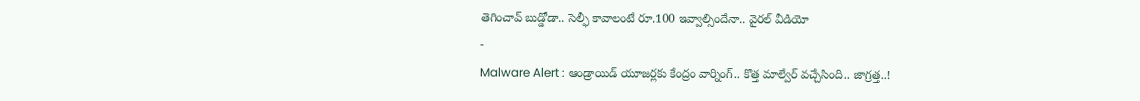తెగించావ్ బుడ్డోడా.. సెల్ఫీ కావాలంటే రూ.100 ఇవ్వాల్సిందేనా.. వైరల్ వీడియో
-
Malware Alert : ఆండ్రాయిడ్ యూజర్లకు కేంద్రం వార్నింగ్.. కొత్త మాల్వేర్ వచ్చేసింది.. జాగ్రత్త..!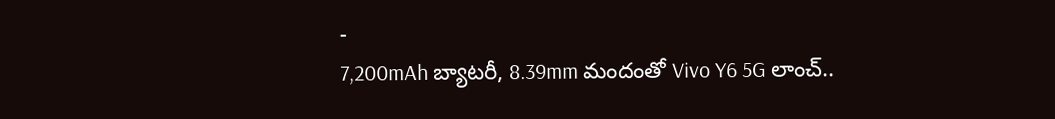-
7,200mAh బ్యాటరీ, 8.39mm మందంతో Vivo Y6 5G లాంచ్..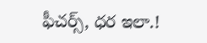ఫీచర్స్, ధర ఇలా.!